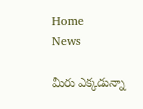Home
News

మీరు ఎక్కడున్నా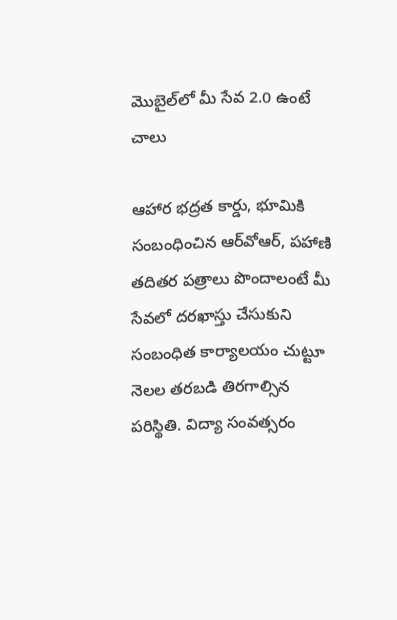మొబైల్‌లో మీ సేవ 2.0 ఉంటే చాలు

ఆహార భద్రత కార్డు, భూమికి సంబంధించిన ఆర్‌వోఆర్‌, పహాణి తదితర పత్రాలు పొందాలంటే మీ సేవలో దరఖాస్తు చేసుకుని సంబంధిత కార్యాలయం చుట్టూ నెలల తరబడి తిరగాల్సిన పరిస్థితి. విద్యా సంవత్సరం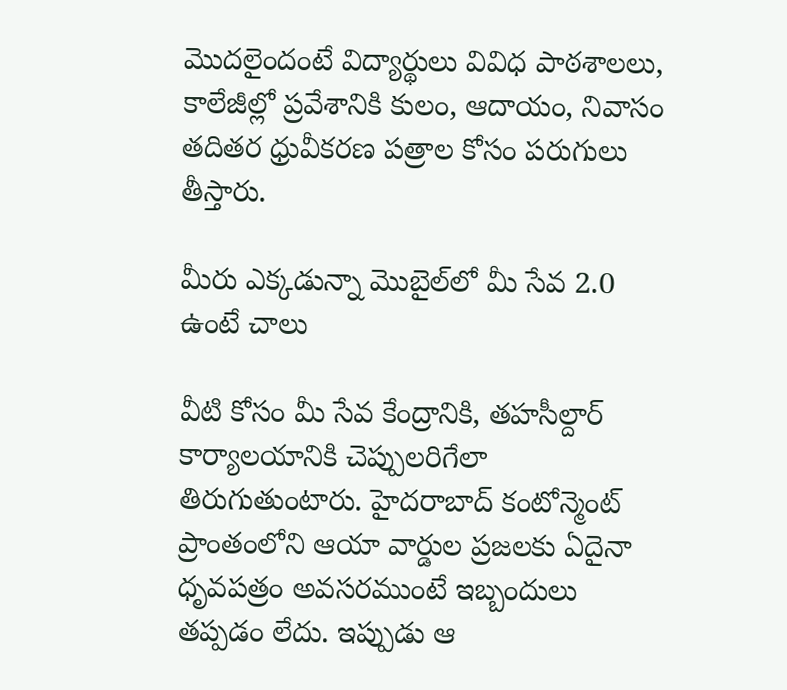మొదలైందంటే విద్యార్థులు వివిధ పాఠశాలలు, కాలేజీల్లో ప్రవేశానికి కులం, ఆదాయం, నివాసం తదితర ధ్రువీకరణ పత్రాల కోసం పరుగులు తీస్తారు.

మీరు ఎక్కడున్నా మొబైల్‌లో మీ సేవ 2.0 ఉంటే చాలు

వీటి కోసం మీ సేవ కేంద్రానికి, తహసీల్దార్‌ కార్యాలయానికి చెప్పులరిగేలా తిరుగుతుంటారు. హైదరాబాద్ కంటోన్మెంట్‌ ప్రాంతంలోని ఆయా వార్డుల ప్రజలకు ఏదైనా ధృవపత్రం అవసరముంటే ఇబ్బందులు తప్పడం లేదు. ఇప్పుడు ఆ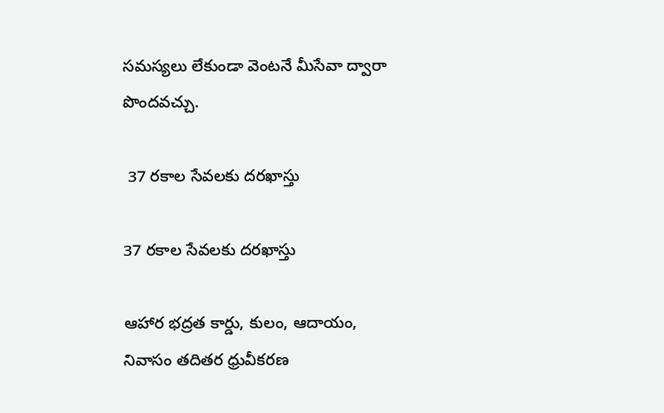సమస్యలు లేకుండా వెంటనే మీసేవా ద్వారా పొందవచ్చు.

 37 రకాల సేవలకు దరఖాస్తు

37 రకాల సేవలకు దరఖాస్తు

ఆహార భద్రత కార్డు, కులం, ఆదాయం, నివాసం తదితర ధ్రువీకరణ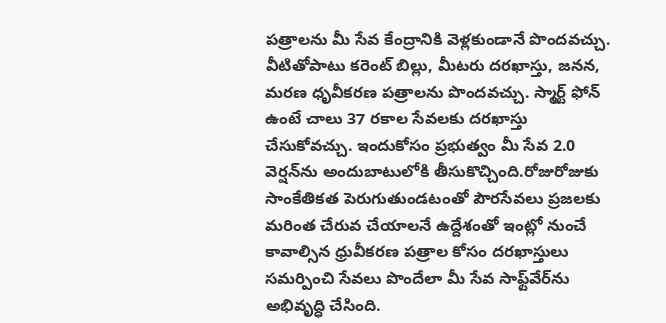పత్రాలను మీ సేవ కేంద్రానికి వెళ్లకుండానే పొందవచ్చు. వీటితోపాటు కరెంట్ బిల్లు, మీటరు దరఖాస్తు, జనన, మరణ ధృవీకరణ పత్రాలను పొందవచ్చు. స్మార్ట్ ఫోన్ ఉంటే చాలు 37 రకాల సేవలకు దరఖాస్తు చేసుకోవచ్చు. ఇందుకోసం ప్రభుత్వం మీ సేవ 2.0 వెర్షన్‌ను అందుబాటులోకి తీసుకొచ్చింది.రోజురోజుకు సాంకేతికత పెరుగుతుండటంతో పౌరసేవలు ప్రజలకు మరింత చేరువ చేయాలనే ఉద్దేశంతో ఇంట్లో నుంచే కావాల్సిన ధ్రువీకరణ పత్రాల కోసం దరఖాస్తులు సమర్పించి సేవలు పొందేలా మీ సేవ సాఫ్ట్‌వేర్‌ను అభివృద్ధి చేసింది.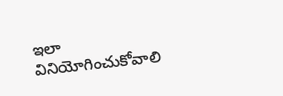ఇలా వినియోగించుకోవాలి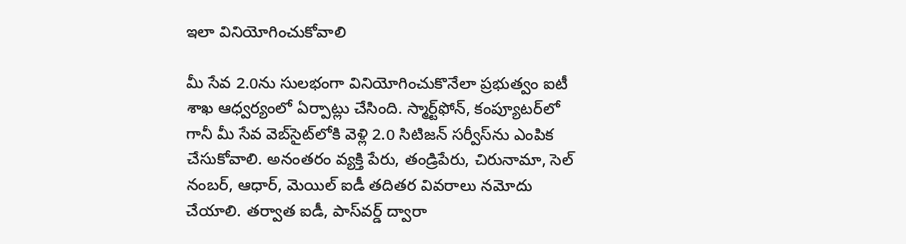ఇలా వినియోగించుకోవాలి

మీ సేవ 2.0ను సులభంగా వినియోగించుకొనేలా ప్రభుత్వం ఐటీ శాఖ ఆధ్వర్యంలో ఏర్పాట్లు చేసింది. స్మార్ట్‌ఫోన్, కంప్యూటర్‌లో గానీ మీ సేవ వెబ్‌సైట్‌లోకి వెళ్లి 2.0 సిటిజన్ సర్వీస్‌ను ఎంపిక చేసుకోవాలి. అనంతరం వ్యక్తి పేరు, తండ్రిపేరు, చిరునామా, సెల్ నంబర్, ఆధార్, మెయిల్ ఐడీ తదితర వివరాలు నమోదు చేయాలి. తర్వాత ఐడీ, పాస్‌వర్డ్ ద్వారా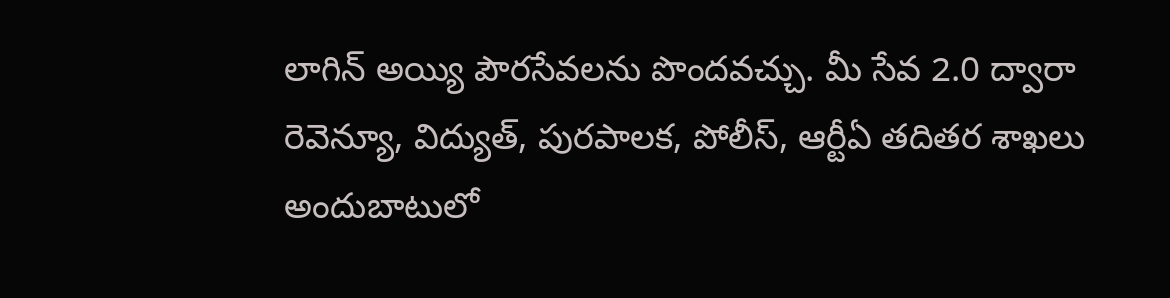లాగిన్ అయ్యి పౌరసేవలను పొందవచ్చు. మీ సేవ 2.0 ద్వారా రెవెన్యూ, విద్యుత్, పురపాలక, పోలీస్, ఆర్టీఏ తదితర శాఖలు అందుబాటులో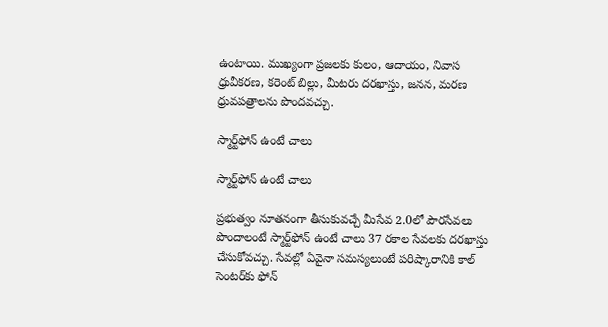ఉంటాయి. ముఖ్యంగా ప్రజలకు కులం, ఆదాయం, నివాస ధ్రువీకరణ, కరెంట్ బిల్లు, మీటరు దరఖాస్తు, జనన, మరణ ధ్రువపత్రాలను పొందవచ్చు.

స్మార్ట్‌ఫోన్ ఉంటే చాలు

స్మార్ట్‌ఫోన్ ఉంటే చాలు

ప్రభుత్వం నూతనంగా తీసుకువచ్చే మీసేవ 2.0లో పౌరసేవలు పొందాలంటే స్మార్ట్‌ఫోన్ ఉంటే చాలు 37 రకాల సేవలకు దరఖాస్తు చేసుకోవచ్చు. సేవల్లో ఏవైనా సమస్యలుంటే పరిష్కారానికి కాల్ సెంటర్‌కు ఫోన్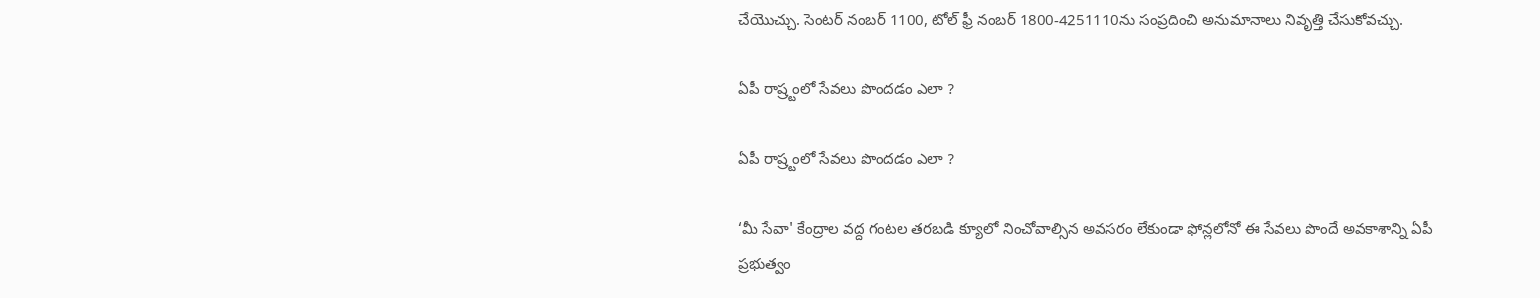చేయొచ్చు. సెంటర్ నంబర్ 1100, టోల్ ఫ్రీ నంబర్ 1800-4251110ను సంప్రదించి అనుమానాలు నివృత్తి చేసుకోవచ్చు.

ఏపీ రాష్ర్టంలో సేవలు పొందడం ఎలా ?

ఏపీ రాష్ర్టంలో సేవలు పొందడం ఎలా ?

‘మీ సేవా' కేంద్రాల వద్ద గంటల తరబడి క్యూలో నించోవాల్సిన అవసరం లేకుండా ఫోన్లలోనో ఈ సేవలు పొందే అవకాశాన్ని ఏపీ ప్రభుత్వం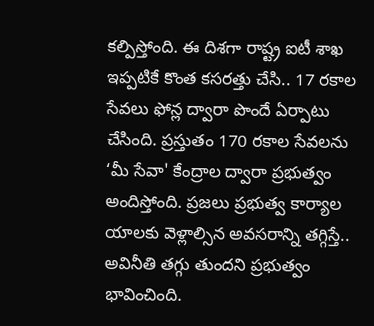కల్పిస్తోంది. ఈ దిశగా రాష్ట్ర ఐటీ శాఖ ఇప్పటికే కొంత కసరత్తు చేసి.. 17 రకాల సేవలు ఫోన్ల ద్వారా పొందే ఏర్పాటు చేసింది. ప్రస్తుతం 170 రకాల సేవలను ‘మీ సేవా' కేంద్రాల ద్వారా ప్రభుత్వం అందిస్తోంది. ప్రజలు ప్రభుత్వ కార్యాల యాలకు వెళ్లాల్సిన అవసరాన్ని తగ్గిస్తే.. అవినీతి తగ్గు తుందని ప్రభుత్వం భావించింది.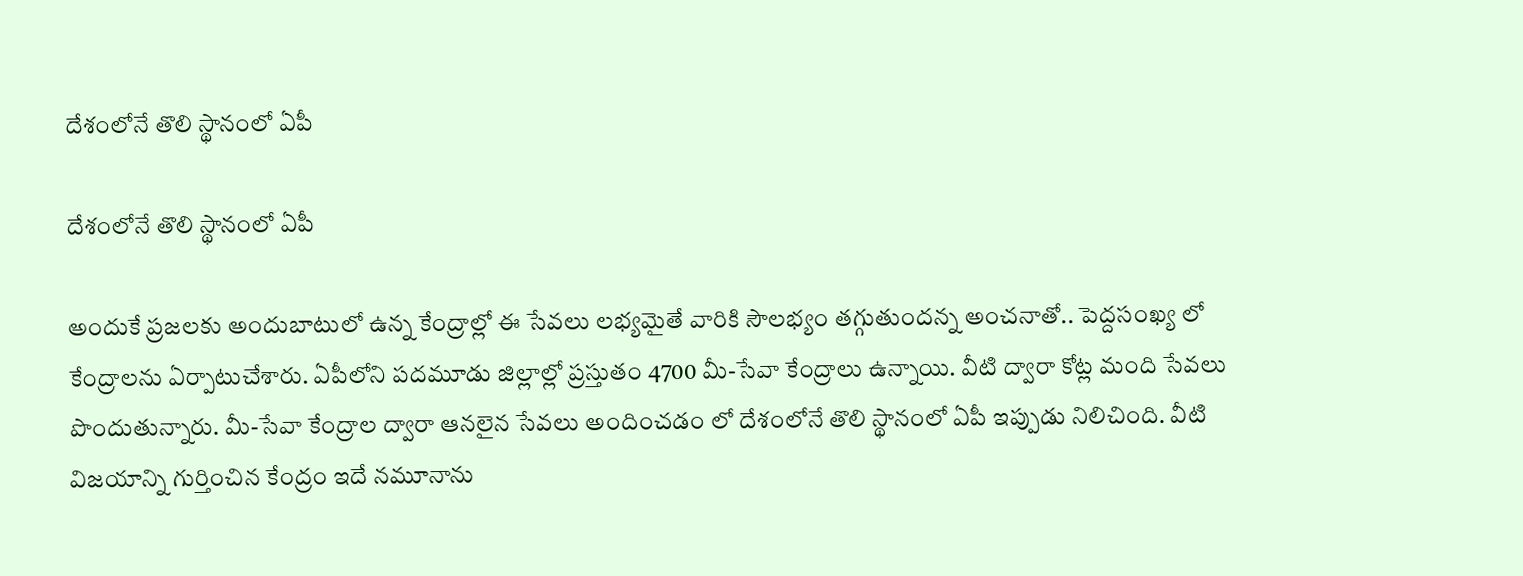దేశంలోనే తొలి స్థానంలో ఏపీ

దేశంలోనే తొలి స్థానంలో ఏపీ

అందుకే ప్రజలకు అందుబాటులో ఉన్న కేంద్రాల్లో ఈ సేవలు లభ్యమైతే వారికి సౌలభ్యం తగ్గుతుందన్న అంచనాతో.. పెద్దసంఖ్య లో కేంద్రాలను ఏర్పాటుచేశారు. ఏపీలోని పదమూడు జిల్లాల్లో ప్రస్తుతం 4700 మీ-సేవా కేంద్రాలు ఉన్నాయి. వీటి ద్వారా కోట్ల మంది సేవలు పొందుతున్నారు. మీ-సేవా కేంద్రాల ద్వారా ఆనలైన సేవలు అందించడం లో దేశంలోనే తొలి స్థానంలో ఏపీ ఇప్పుడు నిలిచింది. వీటి విజయాన్ని గుర్తించిన కేంద్రం ఇదే నమూనాను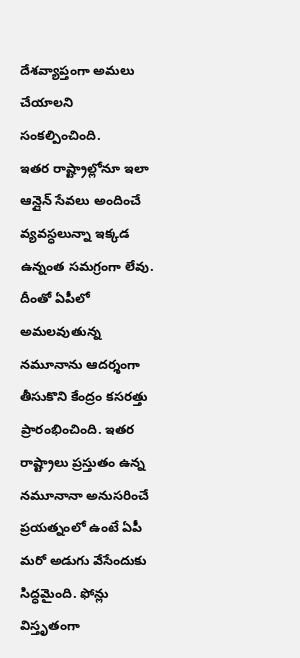దేశవ్యాప్తంగా అమలు చేయాలని సంకల్పించింది.
ఇతర రాష్ట్రాల్లోనూ ఇలా ఆన్లైన్ సేవలు అందించే వ్యవస్ధలున్నా ఇక్కడ ఉన్నంత సమగ్రంగా లేవు. దీంతో ఏపీలో అమలవుతున్న నమూనాను ఆదర్శంగా తీసుకొని కేంద్రం కసరత్తు ప్రారంభించింది. ఇతర రాష్ట్రాలు ప్రస్తుతం ఉన్న నమూనానా అనుసరించే ప్రయత్నంలో ఉంటే ఏపీ మరో అడుగు వేసేందుకు సిద్ధమైంది. ఫోన్లు విస్తృతంగా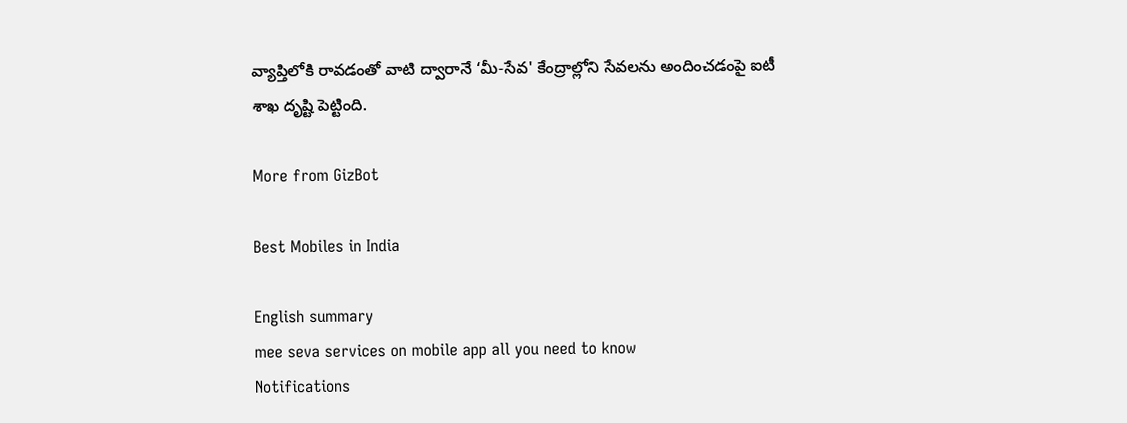వ్యాప్తిలోకి రావడంతో వాటి ద్వారానే ‘మీ-సేవ' కేంద్రాల్లోని సేవలను అందించడంపై ఐటీ శాఖ దృష్టి పెట్టింది.

More from GizBot

Best Mobiles in India

English summary
mee seva services on mobile app all you need to know
Notifications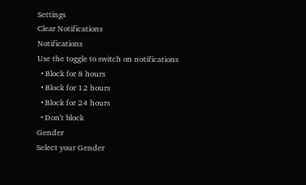Settings
Clear Notifications
Notifications
Use the toggle to switch on notifications
  • Block for 8 hours
  • Block for 12 hours
  • Block for 24 hours
  • Don't block
Gender
Select your Gender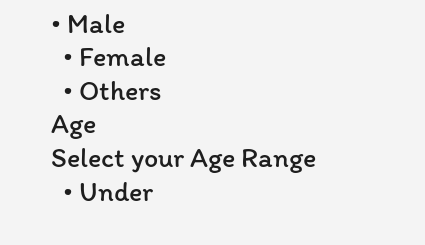• Male
  • Female
  • Others
Age
Select your Age Range
  • Under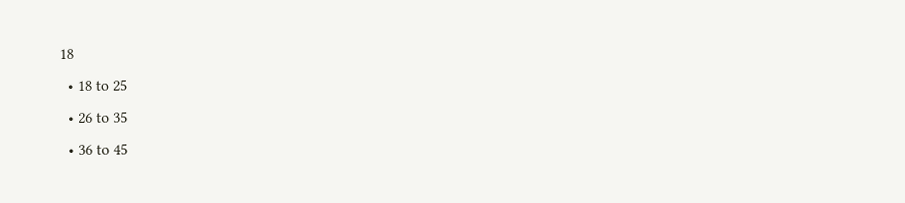18
  • 18 to 25
  • 26 to 35
  • 36 to 45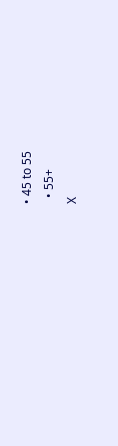• 45 to 55
  • 55+
X